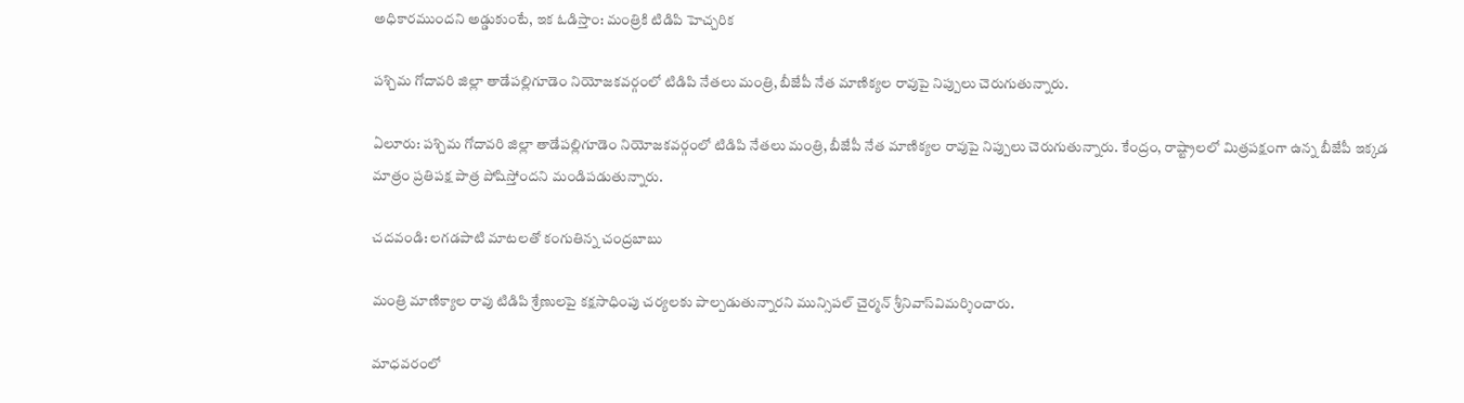అధికారముందని అడ్డుకుంటే, ఇక ఓడిస్తాం: మంత్రికి టిడిపి హెచ్చరిక

పశ్చిమ గోదావరి జిల్లా తాడేపల్లిగూడెం నియోజకవర్గంలో టిడిపి నేతలు మంత్రి, బీజేపీ నేత మాణిక్యల రావుపై నిప్పులు చెరుగుతున్నారు.

ఏలూరు: పశ్చిమ గోదావరి జిల్లా తాడేపల్లిగూడెం నియోజకవర్గంలో టిడిపి నేతలు మంత్రి, బీజేపీ నేత మాణిక్యల రావుపై నిప్పులు చెరుగుతున్నారు. కేంద్రం, రాష్ట్రాలలో మిత్రపక్షంగా ఉన్న బీజేపీ ఇక్కడ మాత్రం ప్రతిపక్ష పాత్ర పోషిస్తోందని మండిపడుతున్నారు.

చదవండి: లగడపాటి మాటలతో కంగుతిన్న చంద్రబాబు

మంత్రి మాణిక్యాల రావు టిడిపి శ్రేణులపై కక్షసాధింపు చర్యలకు పాల్పడుతున్నారని మున్సిపల్ చైర్మన్‌ శ్రీనివాస్‌విమర్శించారు.

మాధవరంలో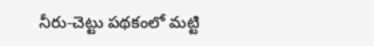నీరు-చెట్టు పథకంలో మట్టి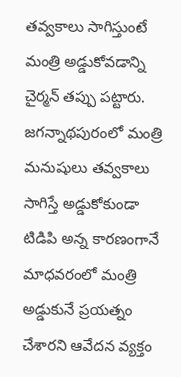తవ్వకాలు సాగిస్తుంటే మంత్రి అడ్డుకోవడాన్ని చైర్మన్‌ తప్పు పట్టారు. జగన్నాథపురంలో మంత్రి మనుషులు తవ్వకాలు సాగిస్తే అడ్డుకోకుండా టిడిపి అన్న కారణంగానే మాధవరంలో మంత్రి అడ్డుకునే ప్రయత్నం చేశారని ఆవేదన వ్యక్తం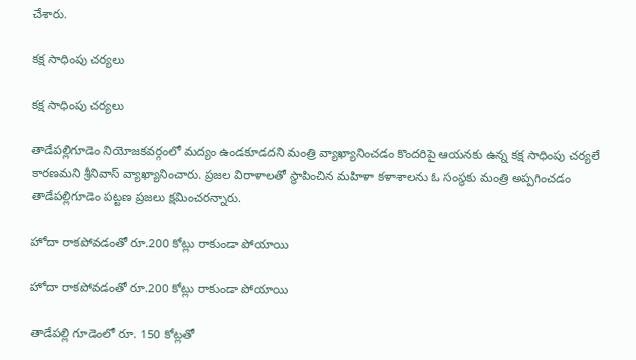చేశారు.

కక్ష సాధింపు చర్యలు

కక్ష సాధింపు చర్యలు

తాడేపల్లిగూడెం నియోజకవర్గంలో మద్యం ఉండకూడదని మంత్రి వ్యాఖ్యానించడం కొందరిపై ఆయనకు ఉన్న కక్ష సాధింపు చర్యలే కారణమని శ్రీనివాస్ వ్యాఖ్యానించారు. ప్రజల విరాళాలతో స్థాపించిన మహిళా కళాశాలను ఓ సంస్థకు మంత్రి అప్పగించడం తాడేపల్లిగూడెం పట్టణ ప్రజలు క్షమించరన్నారు.

హోదా రాకపోవడంతో రూ.200 కోట్లు రాకుండా పోయాయి

హోదా రాకపోవడంతో రూ.200 కోట్లు రాకుండా పోయాయి

తాడేపల్లి గూడెంలో రూ. 150 కోట్లతో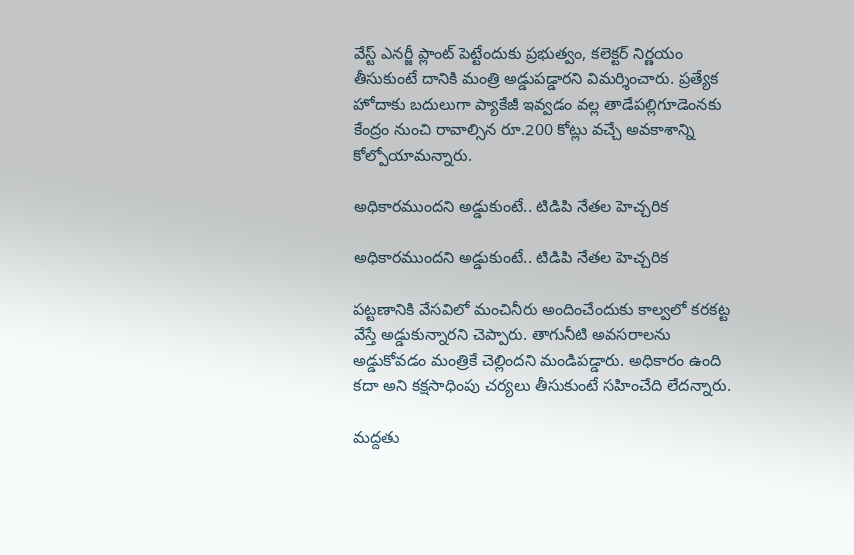వేస్ట్‌ ఎనర్జీ ప్లాంట్‌ పెట్టేందుకు ప్రభుత్వం, కలెక్టర్‌ నిర్ణయం తీసుకుంటే దానికి మంత్రి అడ్డుపడ్డారని విమర్శించారు. ప్రత్యేక హోదాకు బదులుగా ప్యాకేజీ ఇవ్వడం వల్ల తాడేపల్లిగూడెంనకు కేంద్రం నుంచి రావాల్సిన రూ.200 కోట్లు వచ్చే అవకాశాన్ని కోల్పోయామన్నారు.

అధికారముందని అడ్డుకుంటే.. టిడిపి నేతల హెచ్చరిక

అధికారముందని అడ్డుకుంటే.. టిడిపి నేతల హెచ్చరిక

పట్టణానికి వేసవిలో మంచినీరు అందించేందుకు కాల్వలో కరకట్ట వేస్తే అడ్డుకున్నారని చెప్పారు. తాగునీటి అవసరాలను అడ్డుకోవడం మంత్రికే చెల్లిందని మండిపడ్డారు. అధికారం ఉంది కదా అని కక్షసాధింపు చర్యలు తీసుకుంటే సహించేది లేదన్నారు.

మద్దతు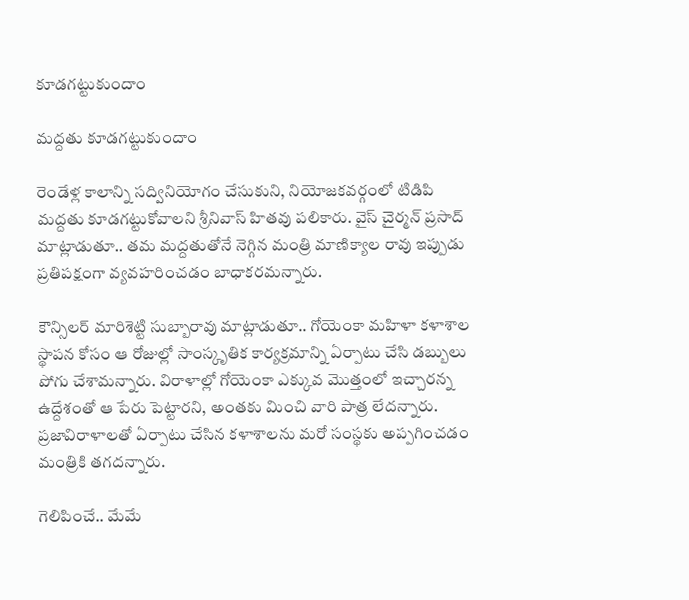కూడగట్టుకుందాం

మద్దతు కూడగట్టుకుందాం

రెండేళ్ల కాలాన్ని సద్వినియోగం చేసుకుని, నియోజకవర్గంలో టిడిపి మద్దతు కూడగట్టుకోవాలని శ్రీనివాస్ హితవు పలికారు. వైస్‌ చైర్మన్‌ ప్రసాద్‌ మాట్లాడుతూ.. తమ మద్దతుతోనే నెగ్గిన మంత్రి మాణిక్యాల రావు ఇప్పుడు ప్రతిపక్షంగా వ్యవహరించడం బాధాకరమన్నారు.

కౌన్సిలర్‌ మారిశెట్టి సుబ్బారావు మాట్లాడుతూ.. గోయెంకా మహిళా కళాశాల స్థాపన కోసం ఆ రోజుల్లో సాంస్కృతిక కార్యక్రమాన్ని ఏర్పాటు చేసి డబ్బులు పోగు చేశామన్నారు. విరాళాల్లో గోయెంకా ఎక్కువ మొత్తంలో ఇచ్చారన్న ఉద్దేశంతో ఆ పేరు పెట్టారని, అంతకు మించి వారి పాత్ర లేదన్నారు. ప్రజావిరాళాలతో ఏర్పాటు చేసిన కళాశాలను మరో సంస్థకు అప్పగించడం మంత్రికి తగదన్నారు.

గెలిపించే.. మేమే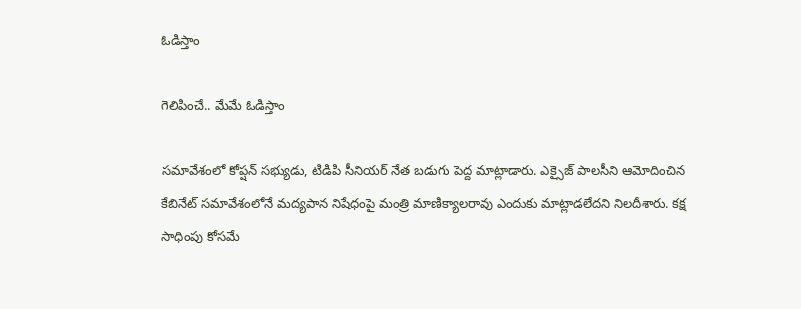ఓడిస్తాం

గెలిపించే.. మేమే ఓడిస్తాం

సమావేశంలో కోప్షన్‌ సభ్యుడు, టిడిపి సీనియర్‌ నేత బడుగు పెద్ద మాట్లాడారు. ఎక్సైజ్‌ పాలసీని ఆమోదించిన కేబినేట్‌ సమావేశంలోనే మద్యపాన నిషేధంపై మంత్రి మాణిక్యాలరావు ఎందుకు మాట్లాడలేదని నిలదీశారు. కక్ష సాధింపు కోసమే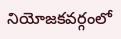నియోజకవర్గంలో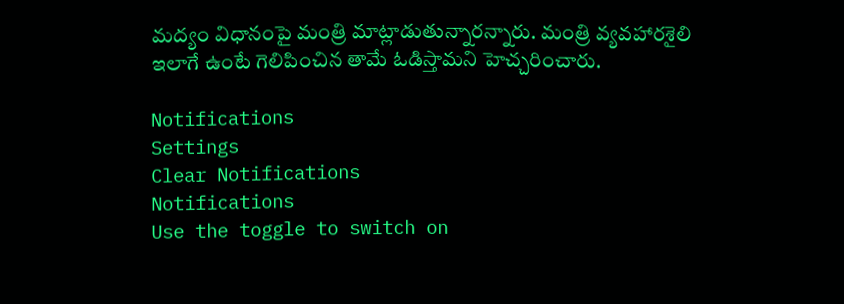మద్యం విధానంపై మంత్రి మాట్లాడుతున్నారన్నారు. మంత్రి వ్యవహారశైలి ఇలాగే ఉంటే గెలిపించిన తామే ఓడిస్తామని హెచ్చరించారు.

Notifications
Settings
Clear Notifications
Notifications
Use the toggle to switch on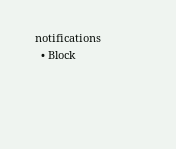notifications
  • Block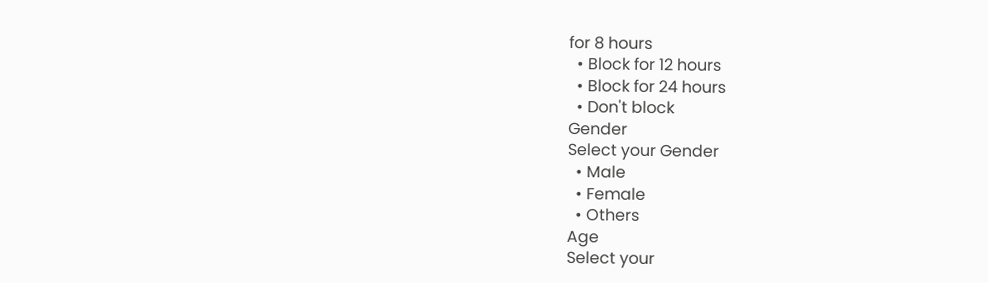for 8 hours
  • Block for 12 hours
  • Block for 24 hours
  • Don't block
Gender
Select your Gender
  • Male
  • Female
  • Others
Age
Select your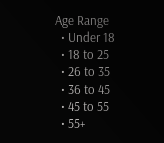Age Range
  • Under 18
  • 18 to 25
  • 26 to 35
  • 36 to 45
  • 45 to 55
  • 55+